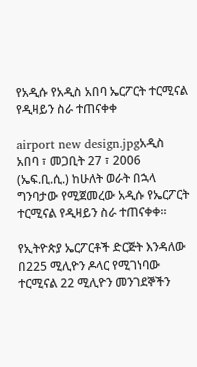የአዲሱ የአዲስ አበባ ኤርፖርት ተርሚናል የዲዛይን ስራ ተጠናቀቀ

airport new design.jpgአዲስ አበባ ፣ መጋቢት 27 ፣ 2006 (ኤፍ.ቢ.ሲ.) ከሁለት ወራት በኋላ ግንባታው የሚጀመረው አዲሱ የኤርፖርት ተርሚናል የዲዛይን ስራ ተጠናቀቀ።

የኢትዮጵያ ኤርፖርቶች ድርጅት እንዳለው በ225 ሚሊዮን ዶላር የሚገነባው ተርሚናል 22 ሚሊዮን መንገደኞችን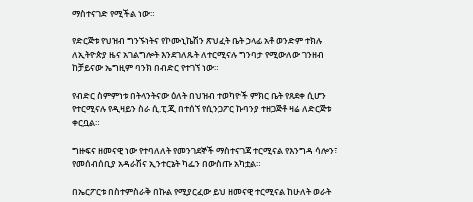ማስተናገድ የሚችል ነው።

የድርጅቱ የህዝብ ግንኙነትና የኮሙኒኬሽን ጽህፈት ቤት ኃላፊ አቶ ወንድም ተክሉ ለኢትዮጵያ ዜና አገልግሎት እንደገለጹት ለተርሚናሉ ግንባታ የሚውለው ገንዘብ ከቻይናው ኤግዚም ባንክ በብድር የተገኘ ነው።

የብድር ስምምነቱ በትላንትናው ዕለት በህዝብ ተወካዮች ምክር ቤት የጸደቀ ሲሆን የተርሚናሉ የዲዛይን ስራ ሲ.ፒ.ጂ በተሰኘ የሲንጋፖር ኩባንያ ተዘጋጅቶ ዛሬ ለድርጅቱ ቀርቧል።

ግዙፍና ዘመናዊ ነው የተባለለት የመንገደኞች ማስተናገጃ ተርሚናል የእንግዳ ሳሎን፣ የመሰብሰቢያ አዳራሽና ኢንተርኔት ካፌን በውስጡ አካቷል።

በኤርፖርቱ በስተምስራቅ በኩል የሚያርፈው ይህ ዘመናዊ ተርሚናል ከሁለት ወራት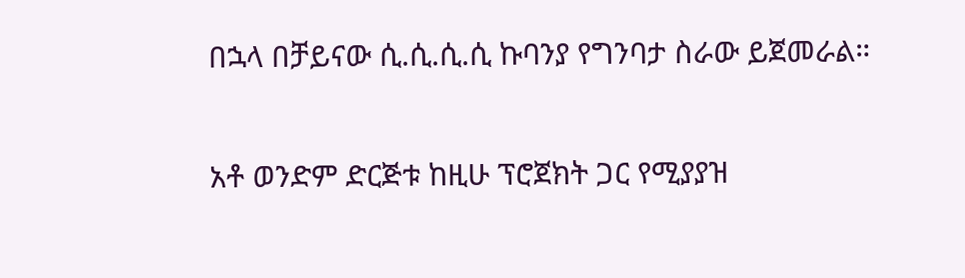በኋላ በቻይናው ሲ.ሲ.ሲ.ሲ ኩባንያ የግንባታ ስራው ይጀመራል።

አቶ ወንድም ድርጅቱ ከዚሁ ፕሮጀክት ጋር የሚያያዝ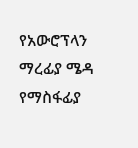የአውሮፕላን ማረፊያ ሜዳ የማስፋፊያ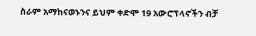ስራም አማከናወኑንና ይህም ቀድሞ 19 አውሮፕላኖችን ብቻ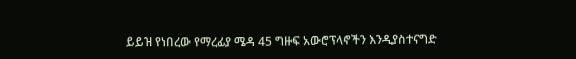ይይዝ የነበረው የማረፊያ ሜዳ 45 ግዙፍ አውሮፕላኖችን እንዲያስተናግድ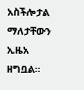አስችሎታል ማለታቸውን ኢዜአ ዘግቧል።